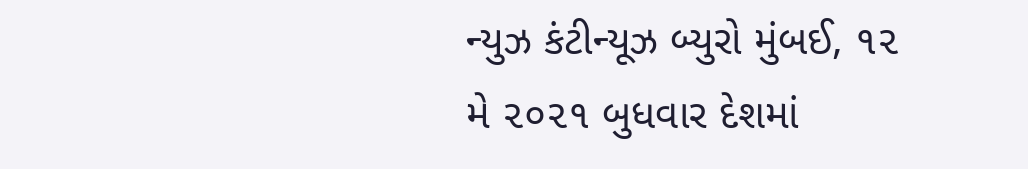ન્યુઝ કંટીન્યૂઝ બ્યુરો મુંબઈ, ૧૨ મે ૨૦૨૧ બુધવાર દેશમાં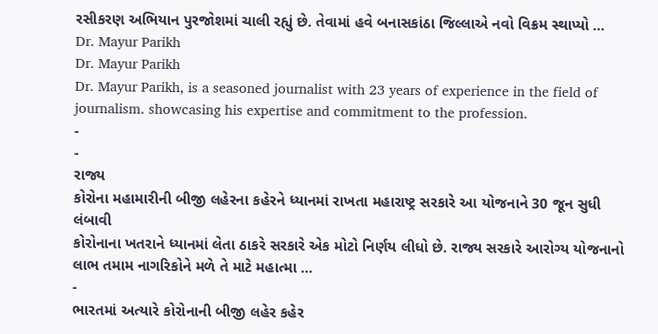રસીકરણ અભિયાન પુરજોશમાં ચાલી રહ્યું છે. તેવામાં હવે બનાસકાંઠા જિલ્લાએ નવો વિક્રમ સ્થાપ્યો …
Dr. Mayur Parikh
Dr. Mayur Parikh
Dr. Mayur Parikh, is a seasoned journalist with 23 years of experience in the field of journalism. showcasing his expertise and commitment to the profession.
-
-
રાજ્ય
કોરોના મહામારીની બીજી લહેરના કહેરને ધ્યાનમાં રાખતા મહારાષ્ટ્ર સરકારે આ યોજનાને 30 જૂન સુધી લંબાવી
કોરોનાના ખતરાને ધ્યાનમાં લેતા ઠાકરે સરકારે એક મોટો નિર્ણય લીધો છે. રાજ્ય સરકારે આરોગ્ય યોજનાનો લાભ તમામ નાગરિકોને મળે તે માટે મહાત્મા …
-
ભારતમાં અત્યારે કોરોનાની બીજી લહેર કહેર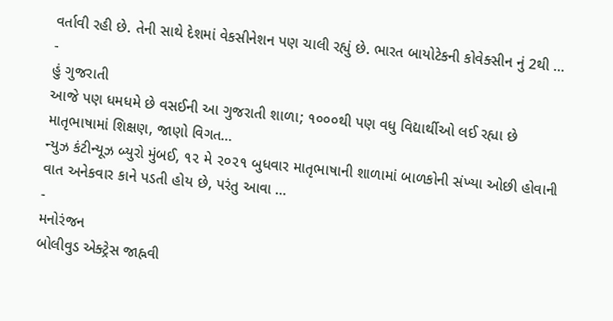વર્તાવી રહી છે. તેની સાથે દેશમાં વેકસીનેશન પણ ચાલી રહ્યું છે. ભારત બાયોટેકની કોવેક્સીન નું 2થી …
-
હું ગુજરાતી
આજે પણ ધમધમે છે વસઈની આ ગુજરાતી શાળા; ૧૦૦૦થી પણ વધુ વિદ્યાર્થીઓ લઈ રહ્યા છે માતૃભાષામાં શિક્ષણ, જાણો વિગત…
ન્યુઝ કંટીન્યૂઝ બ્યુરો મુંબઈ, ૧૨ મે ૨૦૨૧ બુધવાર માતૃભાષાની શાળામાં બાળકોની સંખ્યા ઓછી હોવાની વાત અનેકવાર કાને પડતી હોય છે, પરંતુ આવા …
-
મનોરંજન
બોલીવુડ એક્ટ્રેસ જાહ્નવી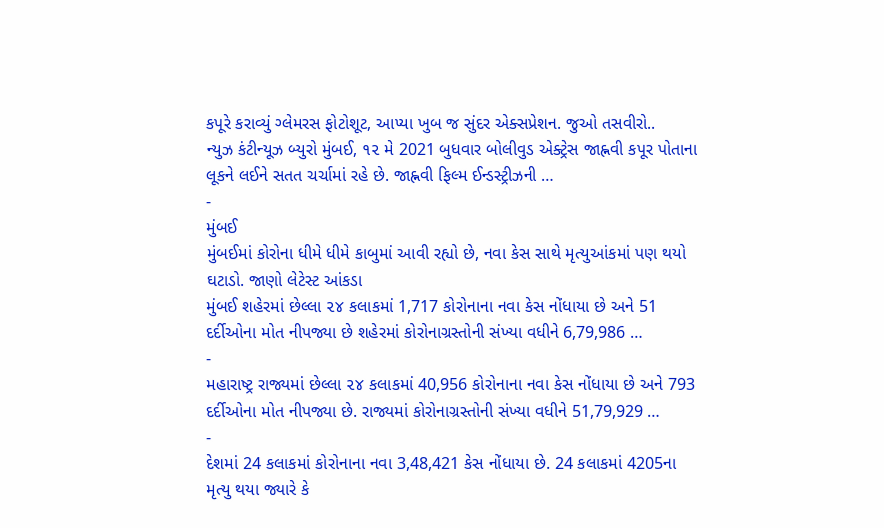કપૂરે કરાવ્યું ગ્લેમરસ ફોટોશૂટ, આપ્યા ખુબ જ સુંદર એક્સપ્રેશન. જુઓ તસવીરો..
ન્યુઝ કંટીન્યૂઝ બ્યુરો મુંબઈ, ૧૨ મે 2021 બુધવાર બોલીવુડ એક્ટ્રેસ જાહ્નવી કપૂર પોતાના લૂકને લઈને સતત ચર્ચામાં રહે છે. જાહ્નવી ફિલ્મ ઈન્ડસ્ટ્રીઝની …
-
મુંબઈ
મુંબઈમાં કોરોના ધીમે ધીમે કાબુમાં આવી રહ્યો છે, નવા કેસ સાથે મૃત્યુઆંકમાં પણ થયો ઘટાડો. જાણો લેટેસ્ટ આંકડા
મુંબઈ શહેરમાં છેલ્લા ૨૪ કલાકમાં 1,717 કોરોનાના નવા કેસ નોંધાયા છે અને 51 દર્દીઓના મોત નીપજ્યા છે શહેરમાં કોરોનાગ્રસ્તોની સંખ્યા વધીને 6,79,986 …
-
મહારાષ્ટ્ર રાજ્યમાં છેલ્લા ૨૪ કલાકમાં 40,956 કોરોનાના નવા કેસ નોંધાયા છે અને 793 દર્દીઓના મોત નીપજ્યા છે. રાજ્યમાં કોરોનાગ્રસ્તોની સંખ્યા વધીને 51,79,929 …
-
દેશમાં 24 કલાકમાં કોરોનાના નવા 3,48,421 કેસ નોંધાયા છે. 24 કલાકમાં 4205ના મૃત્યુ થયા જ્યારે કે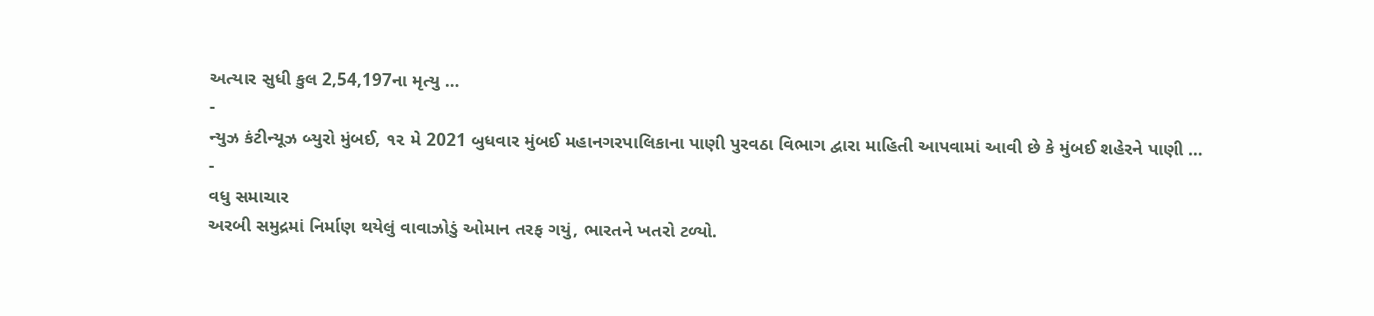અત્યાર સુધી કુલ 2,54,197ના મૃત્યુ …
-
ન્યુઝ કંટીન્યૂઝ બ્યુરો મુંબઈ, ૧૨ મે 2021 બુધવાર મુંબઈ મહાનગરપાલિકાના પાણી પુરવઠા વિભાગ દ્વારા માહિતી આપવામાં આવી છે કે મુંબઈ શહેરને પાણી …
-
વધુ સમાચાર
અરબી સમુદ્રમાં નિર્માણ થયેલું વાવાઝોડું ઓમાન તરફ ગયું, ભારતને ખતરો ટળ્યો.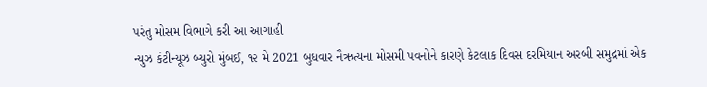પરંતુ મોસમ વિભાગે કરી આ આગાહી
ન્યુઝ કંટીન્યૂઝ બ્યુરો મુંબઈ, ૧૨ મે 2021 બુધવાર નૈઋત્યના મોસમી પવનોને કારણે કેટલાક દિવસ દરમિયાન અરબી સમુદ્રમાં એક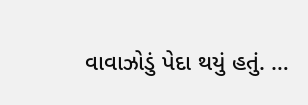વાવાઝોડું પેદા થયું હતું. …